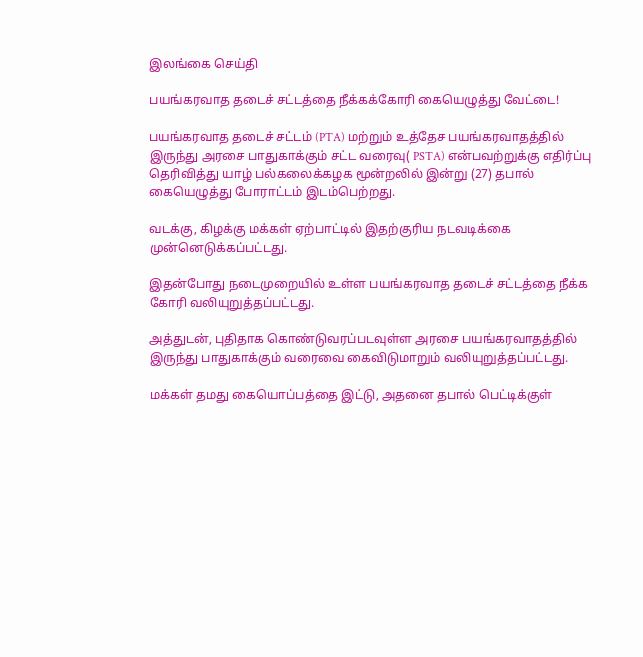இலங்கை செய்தி

பயங்கரவாத தடைச் சட்டத்தை நீக்கக்கோரி கையெழுத்து வேட்டை!

பயங்கரவாத தடைச் சட்டம் (PTA) மற்றும் உத்தேச பயங்கரவாதத்தில் இருந்து அரசை பாதுகாக்கும் சட்ட வரைவு( PSTA) என்பவற்றுக்கு எதிர்ப்பு தெரிவித்து யாழ் பல்கலைக்கழக மூன்றலில் இன்று (27) தபால் கையெழுத்து போராட்டம் இடம்பெற்றது.

வடக்கு, கிழக்கு மக்கள் ஏற்பாட்டில் இதற்குரிய நடவடிக்கை முன்னெடுக்கப்பட்டது.

இதன்போது நடைமுறையில் உள்ள பயங்கரவாத தடைச் சட்டத்தை நீக்க கோரி வலியுறுத்தப்பட்டது.

அத்துடன், புதிதாக கொண்டுவரப்படவுள்ள அரசை பயங்கரவாதத்தில் இருந்து பாதுகாக்கும் வரைவை கைவிடுமாறும் வலியுறுத்தப்பட்டது.

மக்கள் தமது கையொப்பத்தை இட்டு, அதனை தபால் பெட்டிக்குள்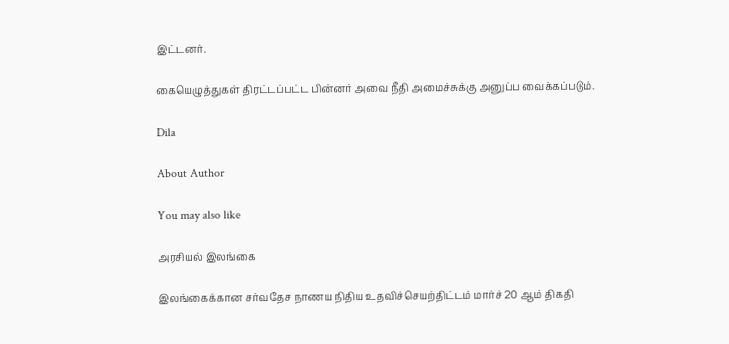இட்டனர்.

கையெழுத்துகள் திரட்டப்பட்ட பின்னர் அவை நீதி அமைச்சுக்கு அனுப்ப வைக்கப்படும்.

Dila

About Author

You may also like

அரசியல் இலங்கை

இலங்கைக்கான சர்வதேச நாணய நிதிய உதவிச்செயற்திட்டம் மார்ச் 20 ஆம் திகதி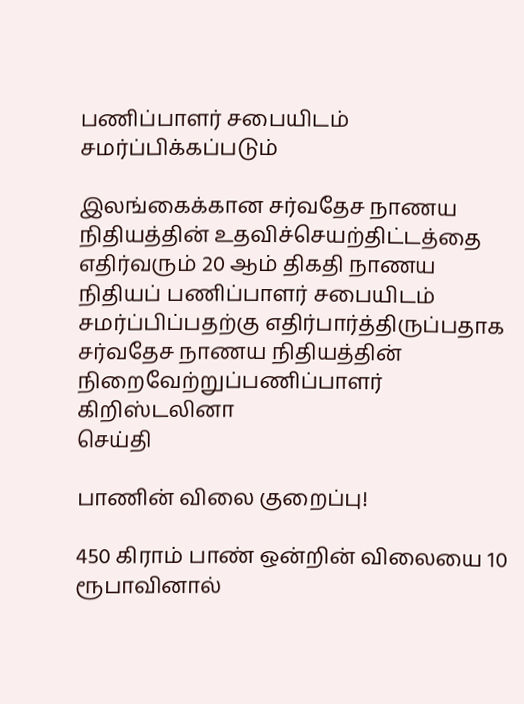பணிப்பாளர் சபையிடம் சமர்ப்பிக்கப்படும்

இலங்கைக்கான சர்வதேச நாணய நிதியத்தின் உதவிச்செயற்திட்டத்தை எதிர்வரும் 20 ஆம் திகதி நாணய நிதியப் பணிப்பாளர் சபையிடம் சமர்ப்பிப்பதற்கு எதிர்பார்த்திருப்பதாக சர்வதேச நாணய நிதியத்தின் நிறைவேற்றுப்பணிப்பாளர் கிறிஸ்டலினா
செய்தி

பாணின் விலை குறைப்பு!

450 கிராம் பாண் ஒன்றின் விலையை 10 ரூபாவினால்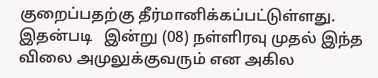குறைப்பதற்கு தீர்மானிக்கப்பட்டுள்ளது. இதன்படி   இன்று (08) நள்ளிரவு முதல் இந்த விலை அமுலுக்குவரும் என அகில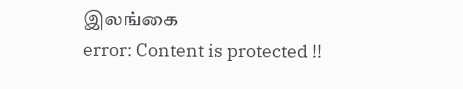இலங்கை
error: Content is protected !!